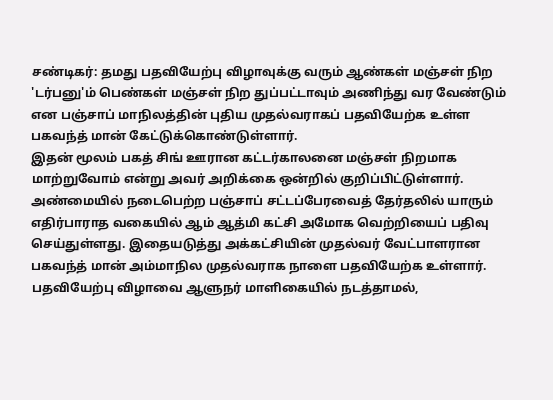சண்டிகர்: தமது பதவியேற்பு விழாவுக்கு வரும் ஆண்கள் மஞ்சள் நிற 'டர்பனு'ம் பெண்கள் மஞ்சள் நிற துப்பட்டாவும் அணிந்து வர வேண்டும் என பஞ்சாப் மாநிலத்தின் புதிய முதல்வராகப் பதவியேற்க உள்ள பகவந்த் மான் கேட்டுக்கொண்டுள்ளார்.
இதன் மூலம் பகத் சிங் ஊரான கட்டர்காலனை மஞ்சள் நிறமாக மாற்றுவோம் என்று அவர் அறிக்கை ஒன்றில் குறிப்பிட்டுள்ளார்.
அண்மையில் நடைபெற்ற பஞ்சாப் சட்டப்பேரவைத் தேர்தலில் யாரும் எதிர்பாராத வகையில் ஆம் ஆத்மி கட்சி அமோக வெற்றியைப் பதிவு செய்துள்ளது. இதையடுத்து அக்கட்சியின் முதல்வர் வேட்பாளரான பகவந்த் மான் அம்மாநில முதல்வராக நாளை பதவியேற்க உள்ளார். பதவியேற்பு விழாவை ஆளுநர் மாளிகையில் நடத்தாமல்,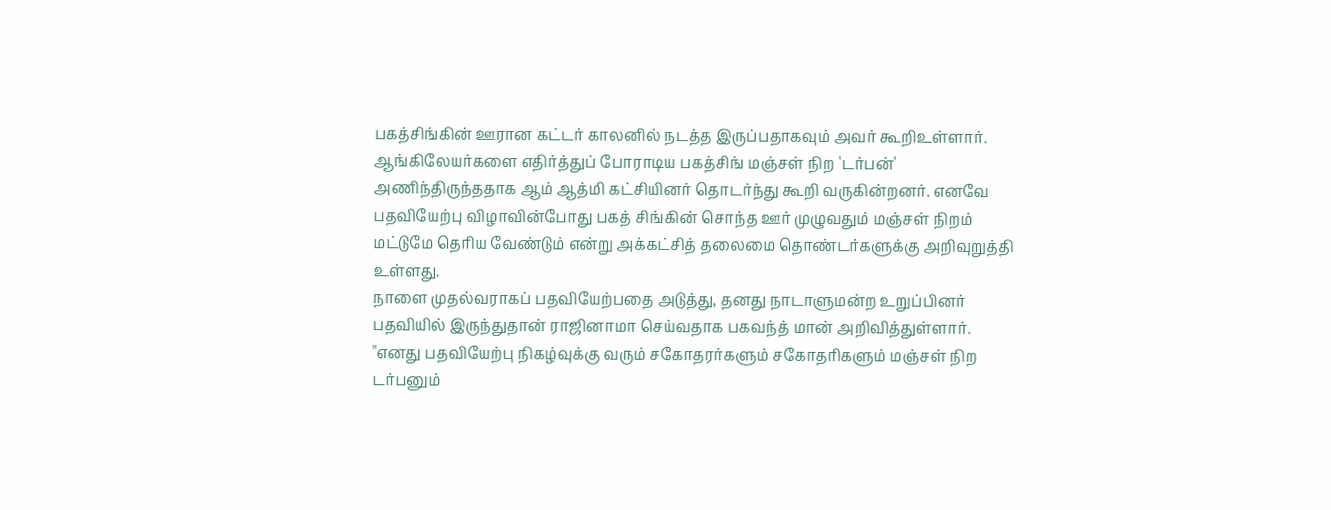பகத்சிங்கின் ஊரான கட்டர் காலனில் நடத்த இருப்பதாகவும் அவர் கூறிஉள்ளார்.
ஆங்கிலேயர்களை எதிர்த்துப் போராடிய பகத்சிங் மஞ்சள் நிற 'டர்பன்' அணிந்திருந்ததாக ஆம் ஆத்மி கட்சியினர் தொடர்ந்து கூறி வருகின்றனர். எனவே பதவியேற்பு விழாவின்போது பகத் சிங்கின் சொந்த ஊர் முழுவதும் மஞ்சள் நிறம் மட்டுமே தெரிய வேண்டும் என்று அக்கட்சித் தலைமை தொண்டர்களுக்கு அறிவுறுத்தி உள்ளது.
நாளை முதல்வராகப் பதவியேற்பதை அடுத்து, தனது நாடாளுமன்ற உறுப்பினர் பதவியில் இருந்துதான் ராஜினாமா செய்வதாக பகவந்த் மான் அறிவித்துள்ளார்.
"எனது பதவியேற்பு நிகழ்வுக்கு வரும் சகோதரர்களும் சகோதரிகளும் மஞ்சள் நிற டர்பனும்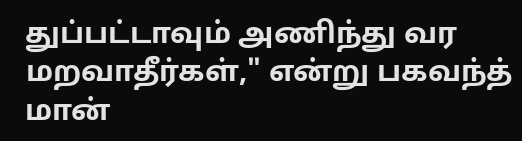துப்பட்டாவும் அணிந்து வர மறவாதீர்கள்," என்று பகவந்த் மான்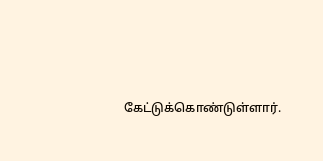கேட்டுக்கொண்டுள்ளார்.